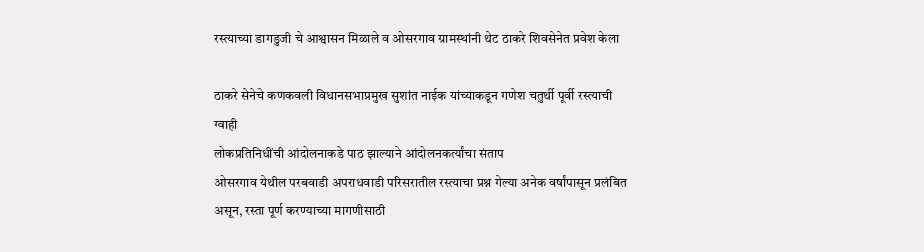रस्त्याच्या डागडुजी चे आश्वासन मिळाले व ओसरगाव ग्रामस्थांनी थेट ठाकरे शिवसेनेत प्रवेश केला

ठाकरे सेनेचे कणकवली विधानसभाप्रमुख सुशांत नाईक यांच्याकडून गणेश चतुर्थी पूर्वी रस्त्याची ग्वाही
लोकप्रतिनिधींची आंदोलनाकडे पाठ झाल्याने आंदोलनकर्त्यांचा संताप
ओसरगाव येथील परबवाडी अपराधवाडी परिसरातील रस्त्याचा प्रश्न गेल्या अनेक वर्षांपासून प्रलंबित असून, रस्ता पूर्ण करण्याच्या मागणीसाठी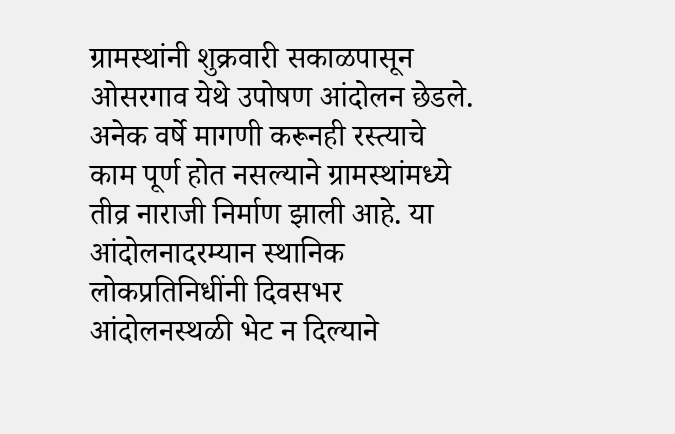ग्रामस्थांनी शुक्रवारी सकाळपासून ओसरगाव येथे उपोषण आंदोलन छेडले. अनेक वर्षे मागणी करूनही रस्त्याचे काम पूर्ण होत नसल्याने ग्रामस्थांमध्ये तीव्र नाराजी निर्माण झाली आहे. या आंदोलनादरम्यान स्थानिक लोकप्रतिनिधींनी दिवसभर आंदोलनस्थळी भेट न दिल्याने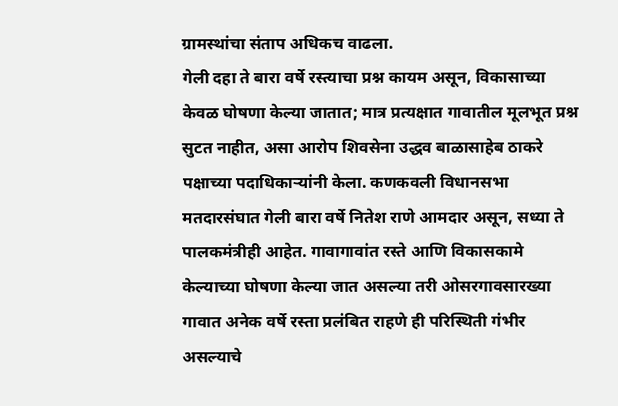ग्रामस्थांचा संताप अधिकच वाढला.
गेली दहा ते बारा वर्षे रस्त्याचा प्रश्न कायम असून, विकासाच्या केवळ घोषणा केल्या जातात; मात्र प्रत्यक्षात गावातील मूलभूत प्रश्न सुटत नाहीत, असा आरोप शिवसेना उद्धव बाळासाहेब ठाकरे पक्षाच्या पदाधिकाऱ्यांनी केला. कणकवली विधानसभा मतदारसंघात गेली बारा वर्षे नितेश राणे आमदार असून, सध्या ते पालकमंत्रीही आहेत. गावागावांत रस्ते आणि विकासकामे केल्याच्या घोषणा केल्या जात असल्या तरी ओसरगावसारख्या गावात अनेक वर्षे रस्ता प्रलंबित राहणे ही परिस्थिती गंभीर असल्याचे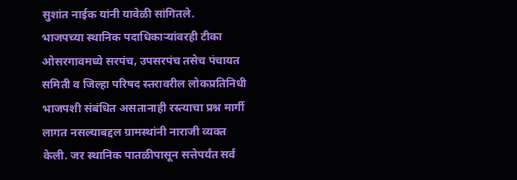सुशांत नाईक यांनी यावेळी सांगितले.
भाजपच्या स्थानिक पदाधिकाऱ्यांवरही टीका
ओसरगावमध्ये सरपंच, उपसरपंच तसेच पंचायत समिती व जिल्हा परिषद स्तरावरील लोकप्रतिनिधी भाजपशी संबंधित असतानाही रस्त्याचा प्रश्न मार्गी लागत नसल्याबद्दल ग्रामस्थांनी नाराजी व्यक्त केली. जर स्थानिक पातळीपासून सत्तेपर्यंत सर्व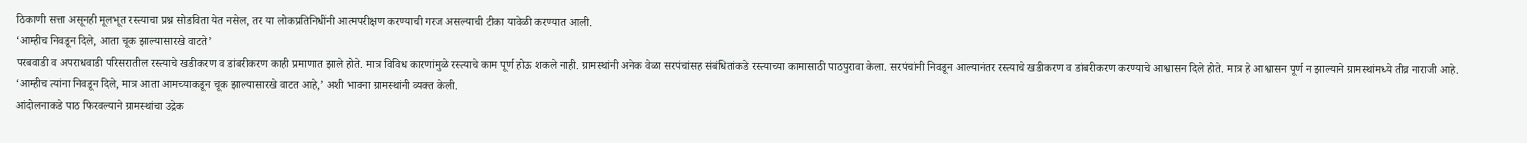ठिकाणी सत्ता असूनही मूलभूत रस्त्याचा प्रश्न सोडविता येत नसेल, तर या लोकप्रतिनिधींनी आत्मपरीक्षण करण्याची गरज असल्याची टीका यावेळी करण्यात आली.
‘आम्हीच निवडून दिले, आता चूक झाल्यासारखे वाटते’
परबवाडी व अपराधवाडी परिसरातील रस्त्याचे खडीकरण व डांबरीकरण काही प्रमाणात झाले होते. मात्र विविध कारणांमुळे रस्त्याचे काम पूर्ण होऊ शकले नाही. ग्रामस्थांनी अनेक वेळा सरपंचांसह संबंधितांकडे रस्त्याच्या कामासाठी पाठपुरावा केला. सरपंचांनी निवडून आल्यानंतर रस्त्याचे खडीकरण व डांबरीकरण करण्याचे आश्वासन दिले होते. मात्र हे आश्वासन पूर्ण न झाल्याने ग्रामस्थांमध्ये तीव्र नाराजी आहे.
‘आम्हीच त्यांना निवडून दिले, मात्र आता आमच्याकडून चूक झाल्यासारखे वाटत आहे,’ अशी भावना ग्रामस्थांनी व्यक्त केली.
आंदोलनाकडे पाठ फिरवल्याने ग्रामस्थांचा उद्रेक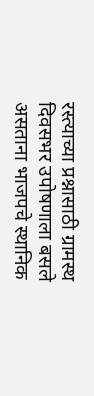रस्त्याच्या प्रश्नासाठी ग्रामस्थ दिवसभर उपोषणाला बसले असताना भाजपचे स्थानिक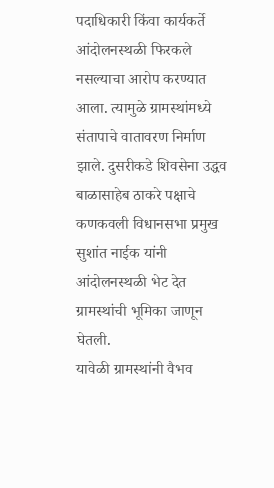पदाधिकारी किंवा कार्यकर्ते आंदोलनस्थळी फिरकले नसल्याचा आरोप करण्यात आला. त्यामुळे ग्रामस्थांमध्ये संतापाचे वातावरण निर्माण झाले. दुसरीकडे शिवसेना उद्धव बाळासाहेब ठाकरे पक्षाचे कणकवली विधानसभा प्रमुख सुशांत नाईक यांनी आंदोलनस्थळी भेट देत ग्रामस्थांची भूमिका जाणून घेतली.
यावेळी ग्रामस्थांनी वैभव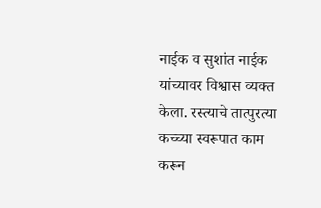नाईक व सुशांत नाईक यांच्यावर विश्वास व्यक्त केला. रस्त्याचे तात्पुरत्या कच्च्या स्वरूपात काम करून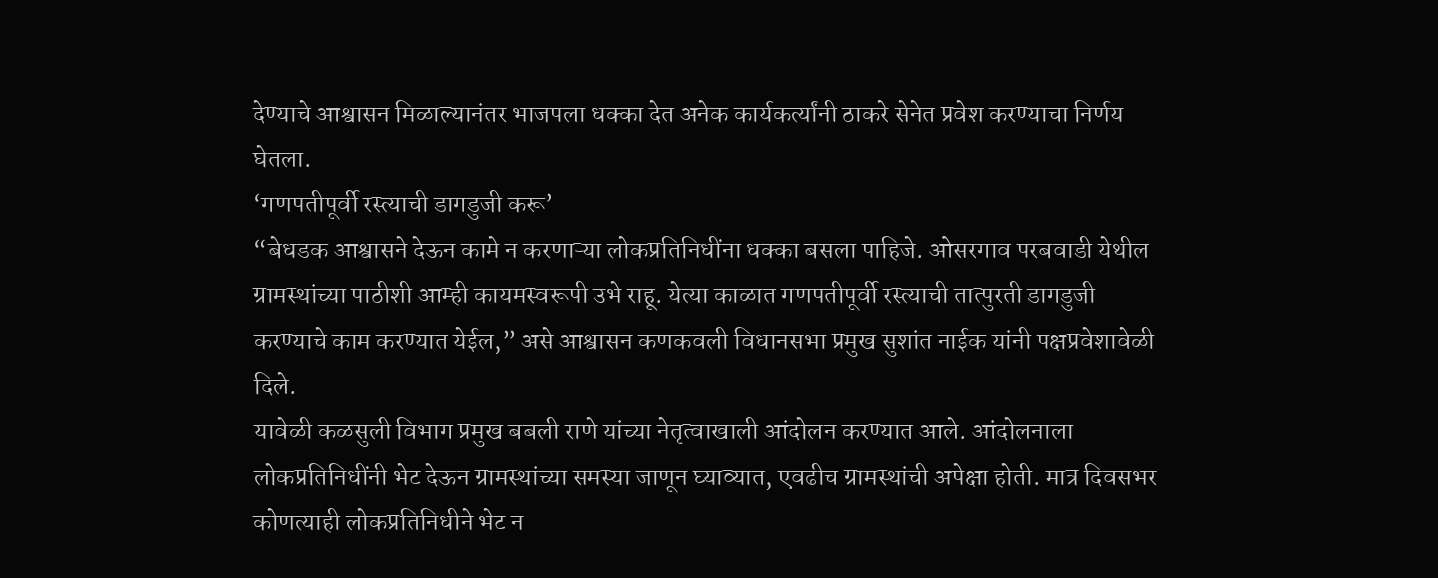देण्याचे आश्वासन मिळाल्यानंतर भाजपला धक्का देत अनेक कार्यकर्त्यांनी ठाकरे सेनेत प्रवेश करण्याचा निर्णय घेतला.
‘गणपतीपूर्वी रस्त्याची डागडुजी करू’
“बेधडक आश्वासने देऊन कामे न करणाऱ्या लोकप्रतिनिधींना धक्का बसला पाहिजे. ओसरगाव परबवाडी येथील ग्रामस्थांच्या पाठीशी आम्ही कायमस्वरूपी उभे राहू. येत्या काळात गणपतीपूर्वी रस्त्याची तात्पुरती डागडुजी करण्याचे काम करण्यात येईल,” असे आश्वासन कणकवली विधानसभा प्रमुख सुशांत नाईक यांनी पक्षप्रवेशावेळी दिले.
यावेळी कळसुली विभाग प्रमुख बबली राणे यांच्या नेतृत्वाखाली आंदोलन करण्यात आले. आंदोलनाला लोकप्रतिनिधींनी भेट देऊन ग्रामस्थांच्या समस्या जाणून घ्याव्यात, एवढीच ग्रामस्थांची अपेक्षा होती. मात्र दिवसभर कोणत्याही लोकप्रतिनिधीने भेट न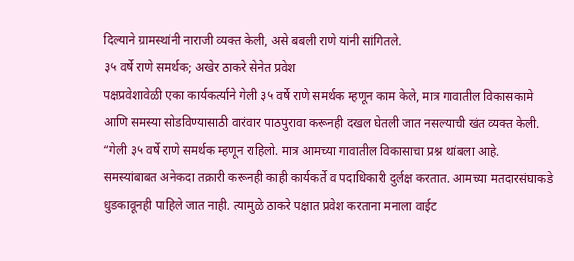दिल्याने ग्रामस्थांनी नाराजी व्यक्त केली, असे बबली राणे यांनी सांगितले.
३५ वर्षे राणे समर्थक; अखेर ठाकरे सेनेत प्रवेश
पक्षप्रवेशावेळी एका कार्यकर्त्याने गेली ३५ वर्षे राणे समर्थक म्हणून काम केले, मात्र गावातील विकासकामे आणि समस्या सोडविण्यासाठी वारंवार पाठपुरावा करूनही दखल घेतली जात नसल्याची खंत व्यक्त केली.
“गेली ३५ वर्षे राणे समर्थक म्हणून राहिलो. मात्र आमच्या गावातील विकासाचा प्रश्न थांबला आहे. समस्यांबाबत अनेकदा तक्रारी करूनही काही कार्यकर्ते व पदाधिकारी दुर्लक्ष करतात. आमच्या मतदारसंघाकडे धुडकावूनही पाहिले जात नाही. त्यामुळे ठाकरे पक्षात प्रवेश करताना मनाला वाईट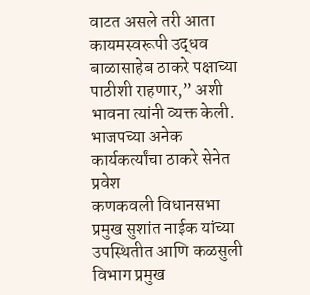वाटत असले तरी आता कायमस्वरूपी उद्धव बाळासाहेब ठाकरे पक्षाच्या पाठीशी राहणार,” अशी भावना त्यांनी व्यक्त केली.
भाजपच्या अनेक कार्यकर्त्यांचा ठाकरे सेनेत प्रवेश
कणकवली विधानसभा प्रमुख सुशांत नाईक यांच्या उपस्थितीत आणि कळसुली विभाग प्रमुख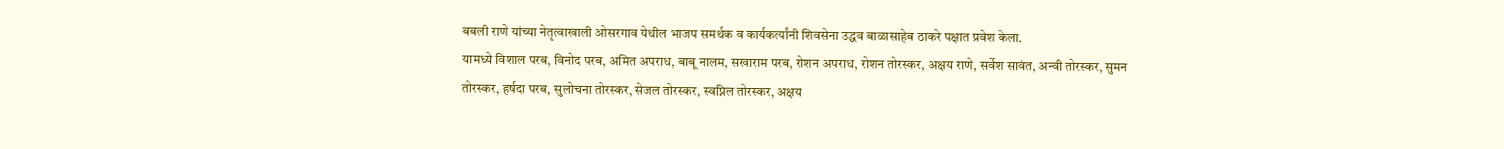बबली राणे यांच्या नेतृत्वाखाली ओसरगाव येथील भाजप समर्थक व कार्यकर्त्यांनी शिवसेना उद्धव बाळासाहेब ठाकरे पक्षात प्रवेश केला.
यामध्ये विशाल परब, विनोद परब, अमित अपराध, बाबू नालम, सखाराम परब, रोशन अपराध, रोशन तोरस्कर, अक्षय राणे, सर्वेश सावंत, अन्वी तोरस्कर, सुमन तोरस्कर, हर्षदा परब, सुलोचना तोरस्कर, सेजल तोरस्कर, स्वप्निल तोरस्कर, अक्षय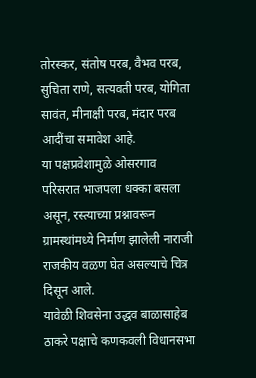तोरस्कर, संतोष परब, वैभव परब, सुचिता राणे, सत्यवती परब, योगिता सावंत, मीनाक्षी परब, मंदार परब आदींचा समावेश आहे.
या पक्षप्रवेशामुळे ओसरगाव परिसरात भाजपला धक्का बसला असून, रस्त्याच्या प्रश्नावरून ग्रामस्थांमध्ये निर्माण झालेली नाराजी राजकीय वळण घेत असल्याचे चित्र दिसून आले.
यावेळी शिवसेना उद्धव बाळासाहेब ठाकरे पक्षाचे कणकवली विधानसभा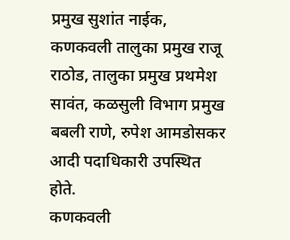प्रमुख सुशांत नाईक, कणकवली तालुका प्रमुख राजू राठोड, तालुका प्रमुख प्रथमेश सावंत, कळसुली विभाग प्रमुख बबली राणे, रुपेश आमडोसकर आदी पदाधिकारी उपस्थित होते.
कणकवली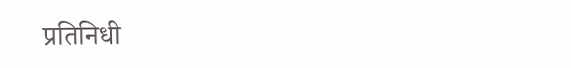प्रतिनिधी